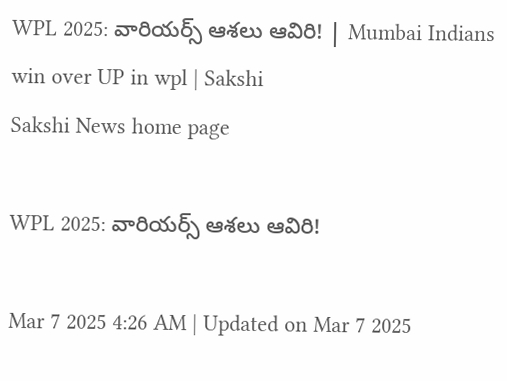WPL 2025: వారియర్స్‌ ఆశలు ఆవిరి! | Mumbai Indians win over UP in wpl | Sakshi
Sakshi News home page

WPL 2025: వారియర్స్‌ ఆశలు ఆవిరి!

Mar 7 2025 4:26 AM | Updated on Mar 7 2025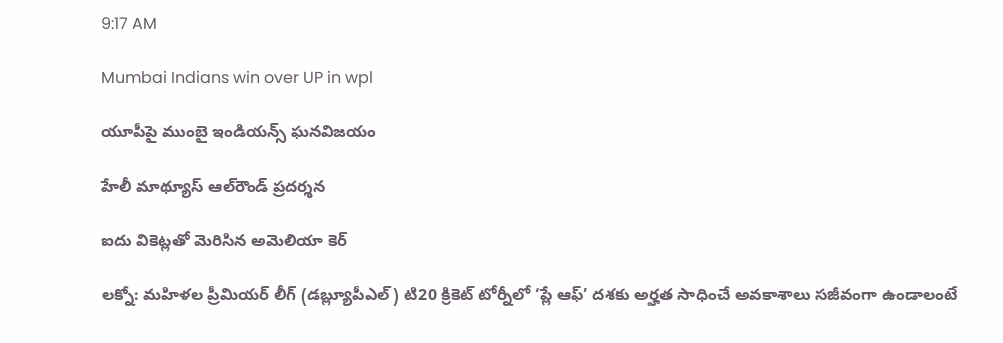9:17 AM

Mumbai Indians win over UP in wpl

యూపీపై ముంబై ఇండియన్స్‌ ఘనవిజయం

హేలీ మాథ్యూస్‌ ఆల్‌రౌండ్‌ ప్రదర్శన

ఐదు వికెట్లతో మెరిసిన అమెలియా కెర్‌

లక్నో: మహిళల ప్రీమియర్‌ లీగ్‌ (డబ్ల్యూపీఎల్‌) టి20 క్రికెట్‌ టోర్నీలో ‘ప్లే ఆఫ్‌’ దశకు అర్హత సాధించే అవకాశాలు సజీవంగా ఉండాలంటే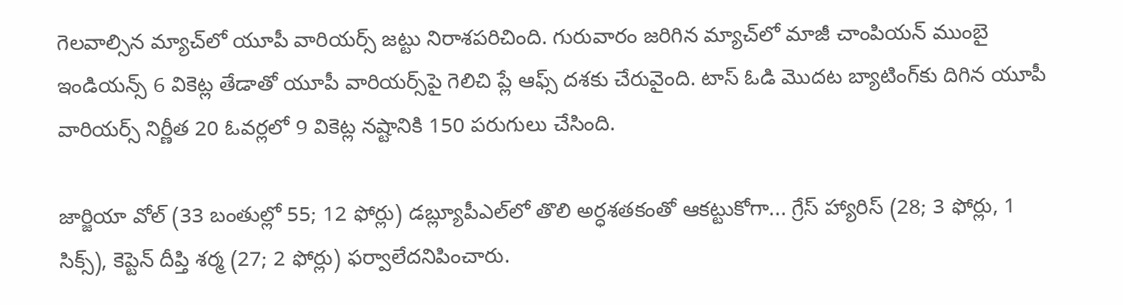గెలవాల్సిన మ్యాచ్‌లో యూపీ వారియర్స్‌ జట్టు నిరాశపరిచింది. గురువారం జరిగిన మ్యాచ్‌లో మాజీ చాంపియన్‌ ముంబై ఇండియన్స్‌ 6 వికెట్ల తేడాతో యూపీ వారియర్స్‌పై గెలిచి ప్లే ఆఫ్స్‌ దశకు చేరువైంది. టాస్‌ ఓడి మొదట బ్యాటింగ్‌కు దిగిన యూపీ వారియర్స్‌ నిర్ణీత 20 ఓవర్లలో 9 వికెట్ల నష్టానికి 150 పరుగులు చేసింది.

జార్జియా వోల్‌ (33 బంతుల్లో 55; 12 ఫోర్లు) డబ్ల్యూపీఎల్‌లో తొలి అర్ధశతకంతో ఆకట్టుకోగా... గ్రేస్‌ హ్యారిస్‌ (28; 3 ఫోర్లు, 1 సిక్స్‌), కెప్టెన్‌ దీప్తి శర్మ (27; 2 ఫోర్లు) ఫర్వాలేదనిపించారు.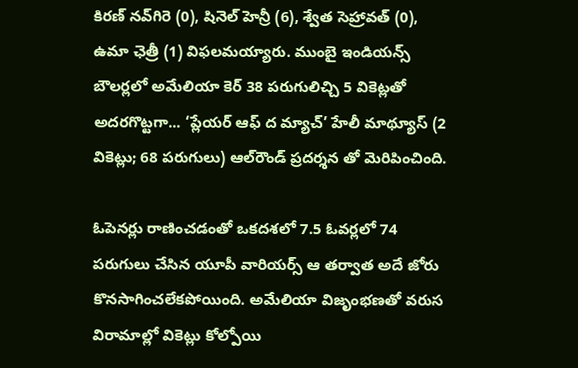కిరణ్‌ నవ్‌గిరె (0), షినెల్‌ హెన్రీ (6), శ్వేత సెహ్రావత్‌ (0), ఉమా ఛెత్రీ (1) విఫలమయ్యారు. ముంబై ఇండియన్స్‌ బౌలర్లలో అమేలియా కెర్‌ 38 పరుగులిచ్చి 5 వికెట్లతో అదరగొట్టగా... ‘ప్లేయర్‌ ఆఫ్‌ ద మ్యాచ్‌’ హేలీ మాథ్యూస్‌ (2 వికెట్లు; 68 పరుగులు) ఆల్‌రౌండ్‌ ప్రదర్శన తో మెరిపించింది.

ఓపెనర్లు రాణించడంతో ఒకదశలో 7.5 ఓవర్లలో 74 పరుగులు చేసిన యూపీ వారియర్స్‌ ఆ తర్వాత అదే జోరు కొనసాగించలేకపోయింది. అమేలియా విజృంభణతో వరుస విరామాల్లో వికెట్లు కోల్పోయి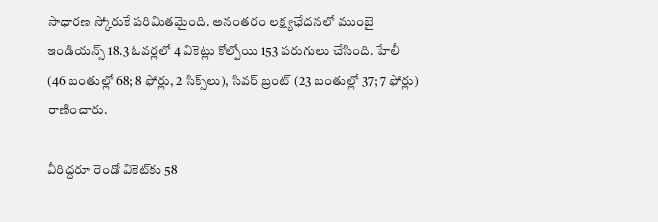సాధారణ స్కోరుకే పరిమితమైంది. అనంతరం లక్ష్యఛేదనలో ముంబై ఇండియన్స్‌ 18.3 ఓవర్లలో 4 వికెట్లు కోల్పోయి 153 పరుగులు చేసింది. హేలీ (46 బంతుల్లో 68; 8 ఫోర్లు, 2 సిక్స్‌లు), సివర్‌ బ్రంట్‌ (23 బంతుల్లో 37; 7 ఫోర్లు) రాణించారు.

వీరిద్దరూ రెండో వికెట్‌కు 58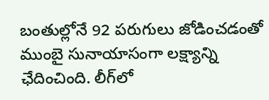బంతుల్లోనే 92 పరుగులు జోడించడంతో ముంబై సునాయాసంగా లక్ష్యాన్ని ఛేదించింది. లీగ్‌లో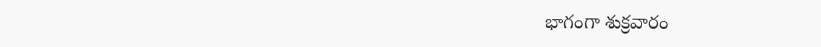భాగంగా శుక్రవారం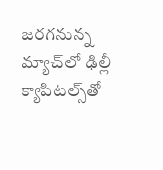జరగనున్న మ్యాచ్‌లో ఢిల్లీ క్యాపిటల్స్‌తో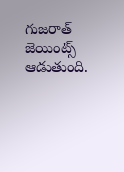గుజరాత్‌ జెయింట్స్‌ ఆడుతుంది.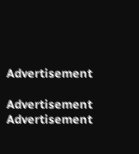Advertisement

Advertisement
Advertisement